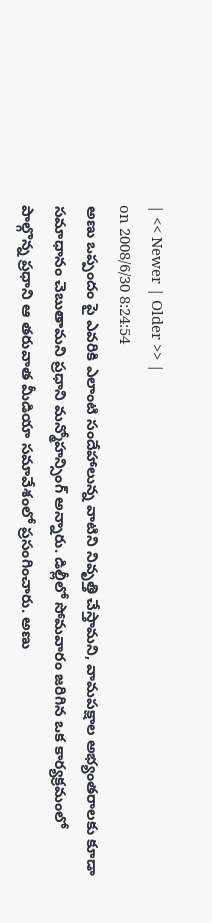| << Newer | Older >> |
on 2008/6/30 8:24:54
అణు ఒప్పందం పై ఎవరికి ఎలాంటి సందేహాలున్న వాటిని నివృత్తి చేస్తామని, వామపక్షాల అభ్యంతరాలకు కూడా సమాధానం చెబుతామని ప్రధాని మన్మోహన్సింగ్ అన్నారు. డిల్లీలో సోమవారం జరిగిన ఒక కార్యక్రమంలో పాల్గొన్న ప్రధాని ఆ తరువాత మీడియా సమావేశంలో ప్రసంగించారు. అణు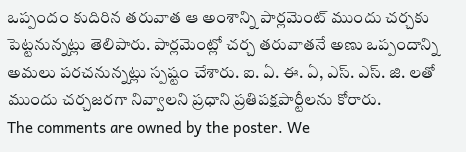ఒప్పందం కుదిరిన తరువాత ఆ అంశాన్ని పార్లమెంట్ ముందు చర్చకు పెట్టనున్నట్లు తెలిపారు. పార్లమెంట్లో చర్చ తరువాతనే అణు ఒప్పందాన్ని అమలు పరచనున్నట్లు స్పష్టం చేశారు. ఐ. ఏ. ఈ. ఏ, ఎస్. ఎస్. జి. లతో ముందు చర్చజరగా నివ్వాలని ప్రధాని ప్రతిపక్షపార్టీలను కోరారు.
The comments are owned by the poster. We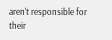aren't responsible for their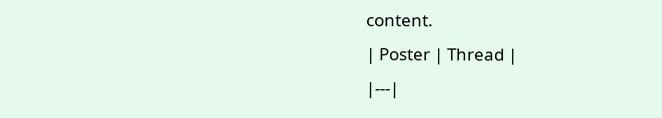content.
| Poster | Thread |
|---|